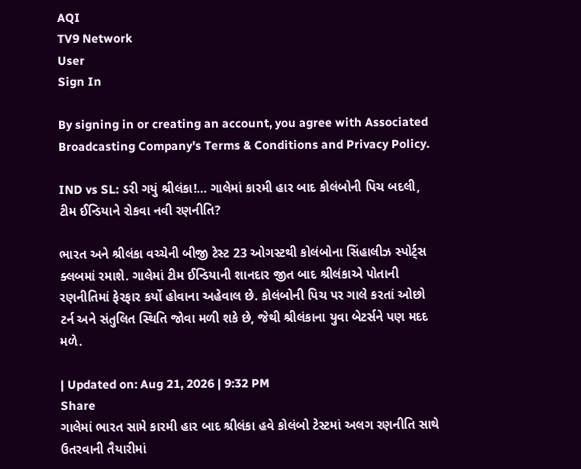AQI
TV9 Network
User
Sign In

By signing in or creating an account, you agree with Associated Broadcasting Company's Terms & Conditions and Privacy Policy.

IND vs SL: ડરી ગયું શ્રીલંકા!… ગાલેમાં કારમી હાર બાદ કોલંબોની પિચ બદલી, ટીમ ઈન્ડિયાને રોકવા નવી રણનીતિ?

ભારત અને શ્રીલંકા વચ્ચેની બીજી ટેસ્ટ 23 ઓગસ્ટથી કોલંબોના સિંહાલીઝ સ્પોર્ટ્સ ક્લબમાં રમાશે. ગાલેમાં ટીમ ઈન્ડિયાની શાનદાર જીત બાદ શ્રીલંકાએ પોતાની રણનીતિમાં ફેરફાર કર્યો હોવાના અહેવાલ છે. કોલંબોની પિચ પર ગાલે કરતાં ઓછો ટર્ન અને સંતુલિત સ્થિતિ જોવા મળી શકે છે, જેથી શ્રીલંકાના યુવા બેટર્સને પણ મદદ મળે.

| Updated on: Aug 21, 2026 | 9:32 PM
Share
ગાલેમાં ભારત સામે કારમી હાર બાદ શ્રીલંકા હવે કોલંબો ટેસ્ટમાં અલગ રણનીતિ સાથે ઉતરવાની તૈયારીમાં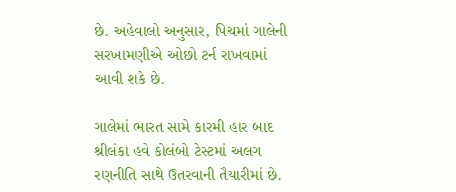છે. અહેવાલો અનુસાર, પિચમાં ગાલેની સરખામણીએ ઓછો ટર્ન રાખવામાં આવી શકે છે.

ગાલેમાં ભારત સામે કારમી હાર બાદ શ્રીલંકા હવે કોલંબો ટેસ્ટમાં અલગ રણનીતિ સાથે ઉતરવાની તૈયારીમાં છે.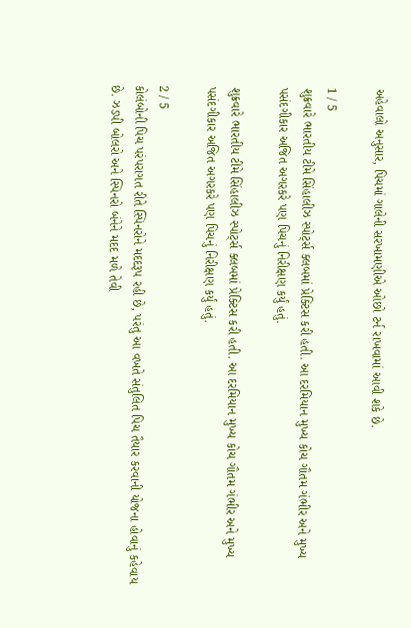અહેવાલો અનુસાર, પિચમાં ગાલેની સરખામણીએ ઓછો ટર્ન રાખવામાં આવી શકે છે.

1 / 5
શુક્રવારે ભારતીય ટીમે સિંહાલીઝ સ્પોર્ટ્સ ક્લબમાં પ્રેક્ટિસ કરી હતી. આ દરમિયાન મુખ્ય કોચ ગૌતમ ગંભીર અને મુખ્ય પસંદગીકાર અજિત અગરકરે પણ પિચનું નિરીક્ષણ કર્યું હતું.

શુક્રવારે ભારતીય ટીમે સિંહાલીઝ સ્પોર્ટ્સ ક્લબમાં પ્રેક્ટિસ કરી હતી. આ દરમિયાન મુખ્ય કોચ ગૌતમ ગંભીર અને મુખ્ય પસંદગીકાર અજિત અગરકરે પણ પિચનું નિરીક્ષણ કર્યું હતું.

2 / 5
કોલંબોની પિચ પરંપરાગત રીતે સ્પિનરોને મદદરૂપ રહી છે, પરંતુ આ વખતે સંતુલિત પિચ તૈયાર કરવાની યોજના હોવાનું કહેવાય છે. ઝડપી બોલરો અને સ્પિનરો બંનેને મદદ મળે તેવી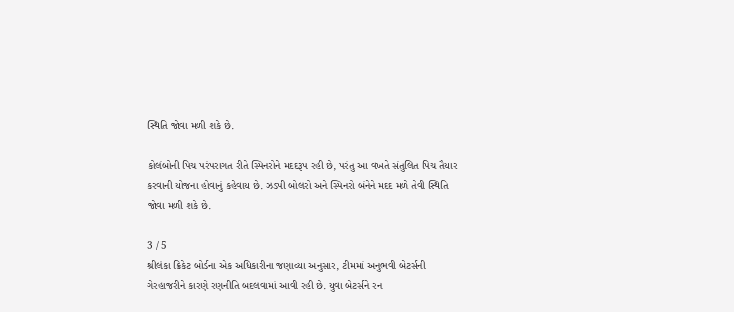સ્થિતિ જોવા મળી શકે છે.

કોલંબોની પિચ પરંપરાગત રીતે સ્પિનરોને મદદરૂપ રહી છે, પરંતુ આ વખતે સંતુલિત પિચ તૈયાર કરવાની યોજના હોવાનું કહેવાય છે. ઝડપી બોલરો અને સ્પિનરો બંનેને મદદ મળે તેવી સ્થિતિ જોવા મળી શકે છે.

3 / 5
શ્રીલંકા ક્રિકેટ બોર્ડના એક અધિકારીના જણાવ્યા અનુસાર, ટીમમાં અનુભવી બેટર્સની ગેરહાજરીને કારણે રણનીતિ બદલવામાં આવી રહી છે. યુવા બેટર્સને રન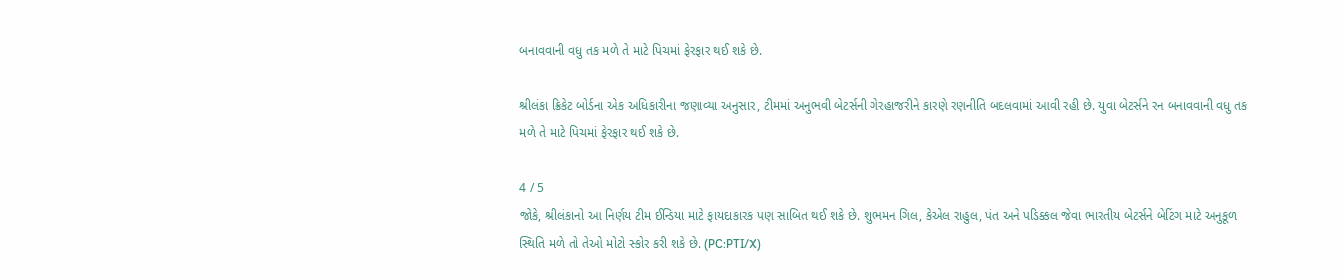બનાવવાની વધુ તક મળે તે માટે પિચમાં ફેરફાર થઈ શકે છે.

શ્રીલંકા ક્રિકેટ બોર્ડના એક અધિકારીના જણાવ્યા અનુસાર, ટીમમાં અનુભવી બેટર્સની ગેરહાજરીને કારણે રણનીતિ બદલવામાં આવી રહી છે. યુવા બેટર્સને રન બનાવવાની વધુ તક મળે તે માટે પિચમાં ફેરફાર થઈ શકે છે.

4 / 5
જોકે, શ્રીલંકાનો આ નિર્ણય ટીમ ઈન્ડિયા માટે ફાયદાકારક પણ સાબિત થઈ શકે છે. શુભમન ગિલ, કેએલ રાહુલ, પંત અને પડિક્કલ જેવા ભારતીય બેટર્સને બેટિંગ માટે અનુકૂળ સ્થિતિ મળે તો તેઓ મોટો સ્કોર કરી શકે છે. (PC:PTI/X)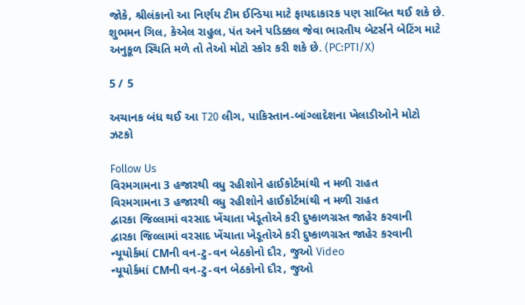જોકે, શ્રીલંકાનો આ નિર્ણય ટીમ ઈન્ડિયા માટે ફાયદાકારક પણ સાબિત થઈ શકે છે. શુભમન ગિલ, કેએલ રાહુલ, પંત અને પડિક્કલ જેવા ભારતીય બેટર્સને બેટિંગ માટે અનુકૂળ સ્થિતિ મળે તો તેઓ મોટો સ્કોર કરી શકે છે. (PC:PTI/X)

5 / 5

અચાનક બંધ થઈ આ T20 લીગ, પાકિસ્તાન-બાંગ્લાદેશના ખેલાડીઓને મોટો ઝટકો

Follow Us
વિરમગામના 3 હજારથી વધુ રહીશોને હાઈકોર્ટમાંથી ન મળી રાહત
વિરમગામના 3 હજારથી વધુ રહીશોને હાઈકોર્ટમાંથી ન મળી રાહત
દ્વારકા જિલ્લામાં વરસાદ ખેંચાતા ખેડૂતોએ કરી દુષ્કાળગ્રસ્ત જાહેર કરવાની
દ્વારકા જિલ્લામાં વરસાદ ખેંચાતા ખેડૂતોએ કરી દુષ્કાળગ્રસ્ત જાહેર કરવાની
ન્યૂયોર્કમાં CMની વન-ટુ-વન બેઠકોનો દૌર, જુઓ Video
ન્યૂયોર્કમાં CMની વન-ટુ-વન બેઠકોનો દૌર, જુઓ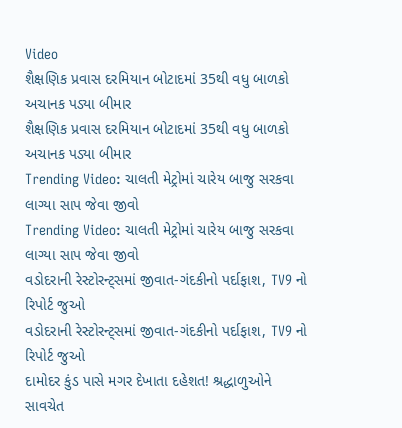Video
શૈક્ષણિક પ્રવાસ દરમિયાન બોટાદમાં 35થી વધુ બાળકો અચાનક પડ્યા બીમાર
શૈક્ષણિક પ્રવાસ દરમિયાન બોટાદમાં 35થી વધુ બાળકો અચાનક પડ્યા બીમાર
Trending Video: ચાલતી મેટ્રોમાં ચારેય બાજુ સરકવા લાગ્યા સાપ જેવા જીવો
Trending Video: ચાલતી મેટ્રોમાં ચારેય બાજુ સરકવા લાગ્યા સાપ જેવા જીવો
વડોદરાની રેસ્ટોરન્ટ્સમાં જીવાત-ગંદકીનો પર્દાફાશ, TV9 નો રિપોર્ટ જુઓ
વડોદરાની રેસ્ટોરન્ટ્સમાં જીવાત-ગંદકીનો પર્દાફાશ, TV9 નો રિપોર્ટ જુઓ
દામોદર કુંડ પાસે મગર દેખાતા દહેશત! શ્રદ્ધાળુઓને સાવચેત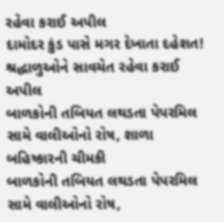રહેવા કરાઈ અપીલ
દામોદર કુંડ પાસે મગર દેખાતા દહેશત! શ્રદ્ધાળુઓને સાવચેત રહેવા કરાઈ અપીલ
બાળકોની તબિયત લથડતા પેપરમિલ સામે વાલીઓનો રોષ, શાળા બહિષ્કારની ચીમકી
બાળકોની તબિયત લથડતા પેપરમિલ સામે વાલીઓનો રોષ,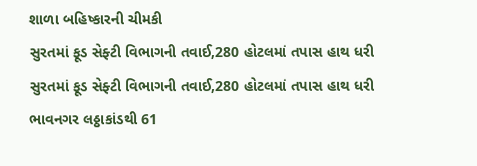શાળા બહિષ્કારની ચીમકી
સુરતમાં ફૂડ સેફ્ટી વિભાગની તવાઈ,280 હોટલમાં તપાસ હાથ ધરી
સુરતમાં ફૂડ સેફ્ટી વિભાગની તવાઈ,280 હોટલમાં તપાસ હાથ ધરી
ભાવનગર લઠ્ઠાકાંડથી 61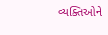વ્યક્તિઓને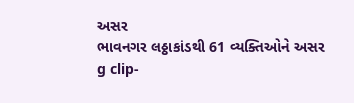અસર
ભાવનગર લઠ્ઠાકાંડથી 61 વ્યક્તિઓને અસર
g clip-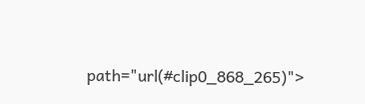path="url(#clip0_868_265)">